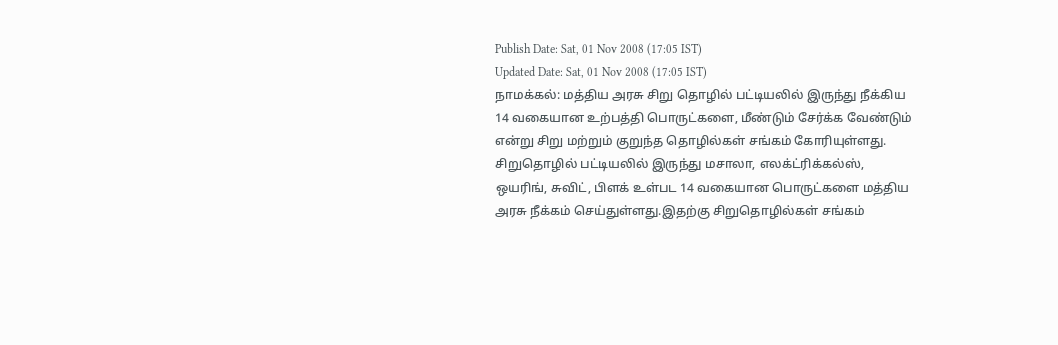Publish Date: Sat, 01 Nov 2008 (17:05 IST)
Updated Date: Sat, 01 Nov 2008 (17:05 IST)
நாமக்கல்: மத்திய அரசு சிறு தொழில் பட்டியலில் இருந்து நீக்கிய 14 வகையான உற்பத்தி பொருட்களை, மீண்டும் சேர்க்க வேண்டும் என்று சிறு மற்றும் குறுந்த தொழில்கள் சங்கம் கோரியுள்ளது.
சிறுதொழில் பட்டியலில் இருந்து மசாலா, எலக்ட்ரிக்கல்ஸ், ஒயரிங், சுவிட், பிளக் உள்பட 14 வகையான பொருட்களை மத்திய அரசு நீக்கம் செய்துள்ளது.இதற்கு சிறுதொழில்கள் சங்கம்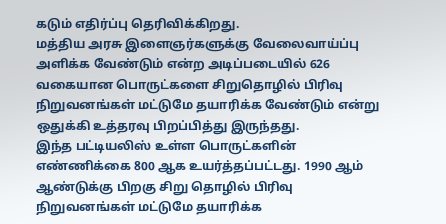கடும் எதிர்ப்பு தெரிவிக்கிறது.
மத்திய அரசு இளைஞர்களுக்கு வேலைவாய்ப்பு அளிக்க வேண்டும் என்ற அடிப்படையில் 626 வகையான பொருட்களை சிறுதொழில் பிரிவு நிறுவனங்கள் மட்டுமே தயாரிக்க வேண்டும் என்று ஒதுக்கி உத்தரவு பிறப்பித்து இருந்தது.
இந்த பட்டியலிஸ் உள்ள பொருட்களின் எண்ணிக்கை 800 ஆக உயர்த்தப்பட்டது. 1990 ஆம் ஆண்டுக்கு பிறகு சிறு தொழில் பிரிவு நிறுவனங்கள் மட்டுமே தயாரிக்க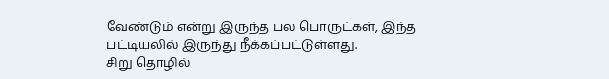வேண்டும் என்று இருந்த பல பொருட்கள், இந்த பட்டியலில் இருந்து நீக்கப்பட்டுள்ளது.
சிறு தொழில்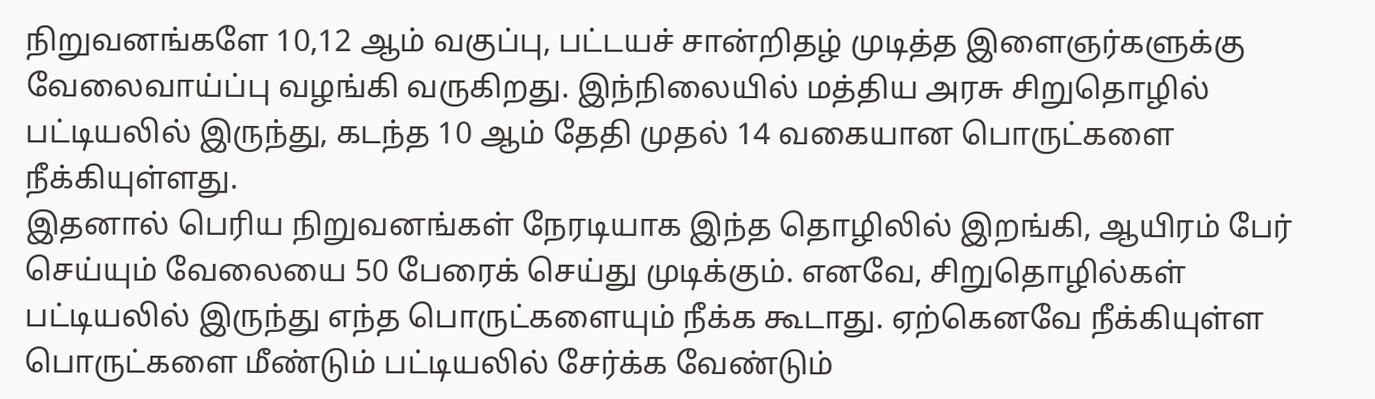நிறுவனங்களே 10,12 ஆம் வகுப்பு, பட்டயச் சான்றிதழ் முடித்த இளைஞர்களுக்கு வேலைவாய்ப்பு வழங்கி வருகிறது. இந்நிலையில் மத்திய அரசு சிறுதொழில் பட்டியலில் இருந்து, கடந்த 10 ஆம் தேதி முதல் 14 வகையான பொருட்களை நீக்கியுள்ளது.
இதனால் பெரிய நிறுவனங்கள் நேரடியாக இந்த தொழிலில் இறங்கி, ஆயிரம் பேர் செய்யும் வேலையை 50 பேரைக் செய்து முடிக்கும். எனவே, சிறுதொழில்கள் பட்டியலில் இருந்து எந்த பொருட்களையும் நீக்க கூடாது. ஏற்கெனவே நீக்கியுள்ள பொருட்களை மீண்டும் பட்டியலில் சேர்க்க வேண்டும்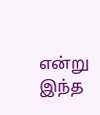என்று இந்த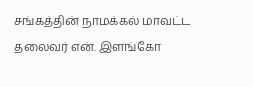சங்கத்தின் நாமக்கல் மாவட்ட தலைவர் என். இளங்கோ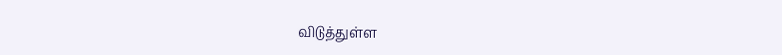விடுத்துள்ள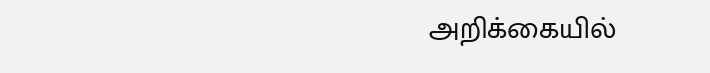அறிக்கையில்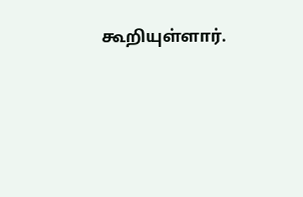கூறியுள்ளார்.